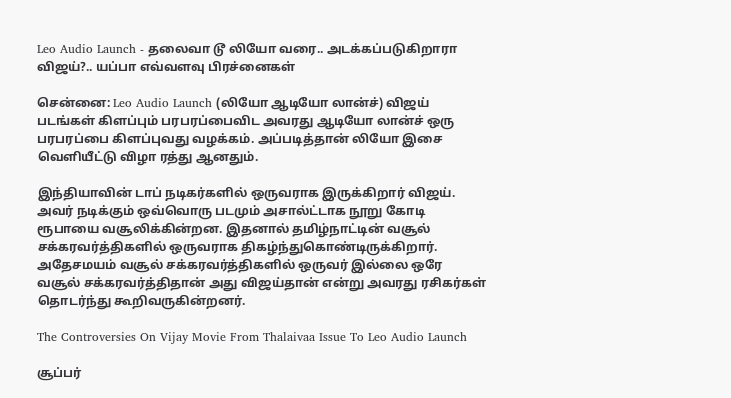Leo Audio Launch - தலைவா டூ லியோ வரை.. அடக்கப்படுகிறாரா விஜய்?.. யப்பா எவ்வளவு பிரச்னைகள்

சென்னை: Leo Audio Launch (லியோ ஆடியோ லான்ச்) விஜய் படங்கள் கிளப்பும் பரபரப்பைவிட அவரது ஆடியோ லான்ச் ஒரு பரபரப்பை கிளப்புவது வழக்கம். அப்படித்தான் லியோ இசை வெளியீட்டு விழா ரத்து ஆனதும்.

இந்தியாவின் டாப் நடிகர்களில் ஒருவராக இருக்கிறார் விஜய். அவர் நடிக்கும் ஒவ்வொரு படமும் அசால்ட்டாக நூறு கோடி ரூபாயை வசூலிக்கின்றன. இதனால் தமிழ்நாட்டின் வசூல் சக்கரவர்த்திகளில் ஒருவராக திகழ்ந்துகொண்டிருக்கிறார். அதேசமயம் வசூல் சக்கரவர்த்திகளில் ஒருவர் இல்லை ஒரே வசூல் சக்கரவர்த்திதான் அது விஜய்தான் என்று அவரது ரசிகர்கள் தொடர்ந்து கூறிவருகின்றனர்.

The Controversies On Vijay Movie From Thalaivaa Issue To Leo Audio Launch

சூப்பர்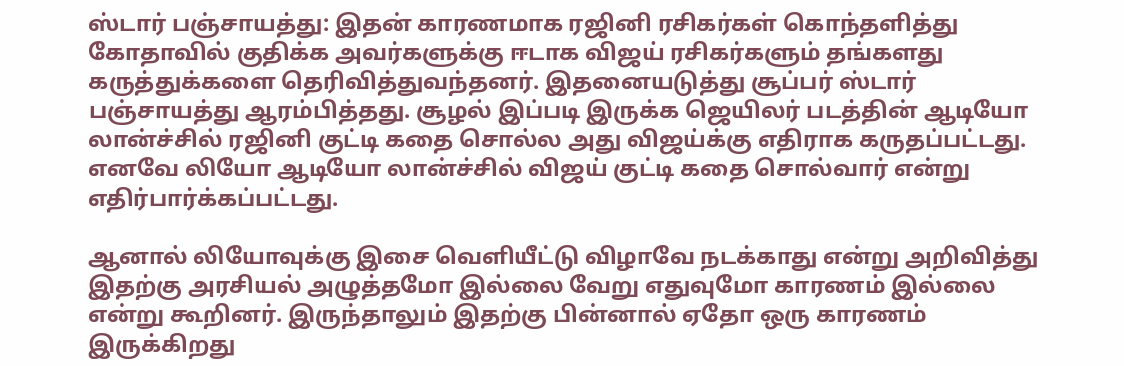ஸ்டார் பஞ்சாயத்து: இதன் காரணமாக ரஜினி ரசிகர்கள் கொந்தளித்து கோதாவில் குதிக்க அவர்களுக்கு ஈடாக விஜய் ரசிகர்களும் தங்களது கருத்துக்களை தெரிவித்துவந்தனர். இதனையடுத்து சூப்பர் ஸ்டார் பஞ்சாயத்து ஆரம்பித்தது. சூழல் இப்படி இருக்க ஜெயிலர் படத்தின் ஆடியோ லான்ச்சில் ரஜினி குட்டி கதை சொல்ல அது விஜய்க்கு எதிராக கருதப்பட்டது. எனவே லியோ ஆடியோ லான்ச்சில் விஜய் குட்டி கதை சொல்வார் என்று எதிர்பார்க்கப்பட்டது.

ஆனால் லியோவுக்கு இசை வெளியீட்டு விழாவே நடக்காது என்று அறிவித்து இதற்கு அரசியல் அழுத்தமோ இல்லை வேறு எதுவுமோ காரணம் இல்லை என்று கூறினர். இருந்தாலும் இதற்கு பின்னால் ஏதோ ஒரு காரணம் இருக்கிறது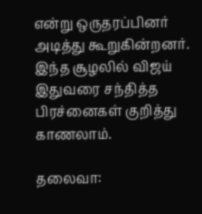என்று ஒருதரப்பினர் அடித்து கூறுகின்றனர். இந்த சூழலில் விஜய் இதுவரை சந்தித்த பிரச்னைகள் குறித்து காணலாம்.

தலைவா: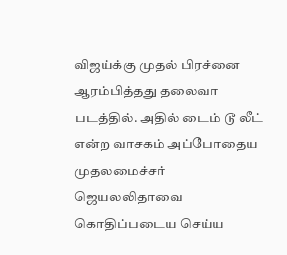விஜய்க்கு முதல் பிரச்னை ஆரம்பித்தது தலைவா படத்தில். அதில் டைம் டூ லீட் என்ற வாசகம் அப்போதைய முதலமைச்சர் ஜெயலலிதாவை கொதிப்படைய செய்ய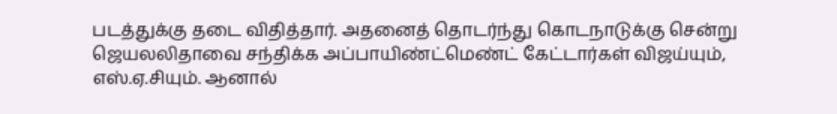படத்துக்கு தடை விதித்தார். அதனைத் தொடர்ந்து கொடநாடுக்கு சென்று ஜெயலலிதாவை சந்திக்க அப்பாயிண்ட்மெண்ட் கேட்டார்கள் விஜய்யும், எஸ்.ஏ.சியும். ஆனால்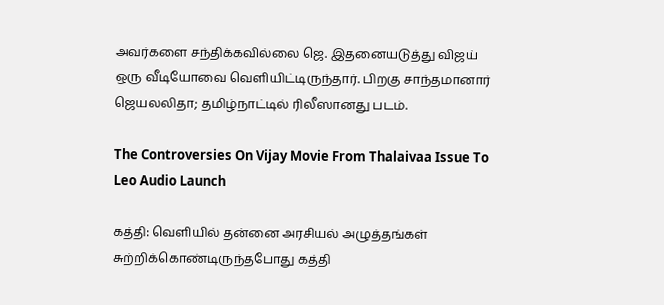அவர்களை சந்திக்கவில்லை ஜெ. இதனையடுத்து விஜய் ஒரு வீடியோவை வெளியிட்டிருந்தார். பிறகு சாந்தமானார் ஜெயலலிதா; தமிழ்நாட்டில் ரிலீஸானது படம்.

The Controversies On Vijay Movie From Thalaivaa Issue To Leo Audio Launch

கத்தி: வெளியில் தன்னை அரசியல் அழுத்தங்கள் சுற்றிக்கொண்டிருந்தபோது கத்தி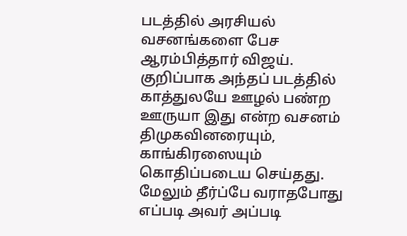படத்தில் அரசியல் வசனங்களை பேச ஆரம்பித்தார் விஜய். குறிப்பாக அந்தப் படத்தில் காத்துலயே ஊழல் பண்ற ஊருயா இது என்ற வசனம் திமுகவினரையும், காங்கிரஸையும் கொதிப்படைய செய்தது. மேலும் தீர்ப்பே வராதபோது எப்படி அவர் அப்படி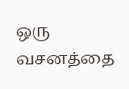ஒரு வசனத்தை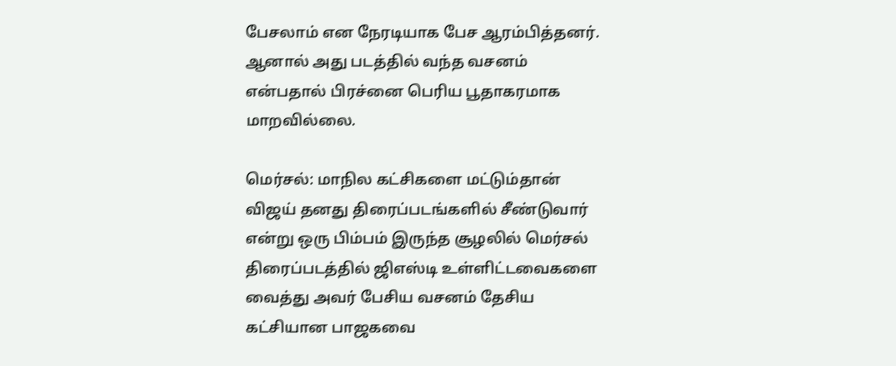பேசலாம் என நேரடியாக பேச ஆரம்பித்தனர். ஆனால் அது படத்தில் வந்த வசனம் என்பதால் பிரச்னை பெரிய பூதாகரமாக மாறவில்லை.

மெர்சல்: மாநில கட்சிகளை மட்டும்தான் விஜய் தனது திரைப்படங்களில் சீண்டுவார் என்று ஒரு பிம்பம் இருந்த சூழலில் மெர்சல் திரைப்படத்தில் ஜிஎஸ்டி உள்ளிட்டவைகளை வைத்து அவர் பேசிய வசனம் தேசிய கட்சியான பாஜகவை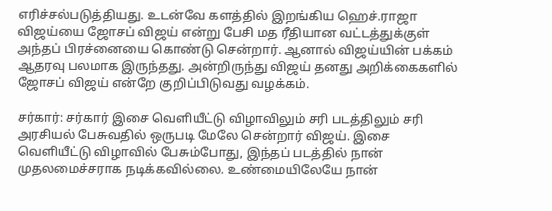எரிச்சல்படுத்தியது. உடன்வே களத்தில் இறங்கிய ஹெச்.ராஜா விஜய்யை ஜோசப் விஜய் என்று பேசி மத ரீதியான வட்டத்துக்குள் அந்தப் பிரச்னையை கொண்டு சென்றார். ஆனால் விஜய்யின் பக்கம் ஆதரவு பலமாக இருந்தது. அன்றிருந்து விஜய் தனது அறிக்கைகளில் ஜோசப் விஜய் என்றே குறிப்பிடுவது வழக்கம்.

சர்கார்: சர்கார் இசை வெளியீட்டு விழாவிலும் சரி படத்திலும் சரி அரசியல் பேசுவதில் ஒருபடி மேலே சென்றார் விஜய். இசை வெளியீட்டு விழாவில் பேசும்போது, இந்தப் படத்தில் நான் முதலமைச்சராக நடிக்கவில்லை. உண்மையிலேயே நான்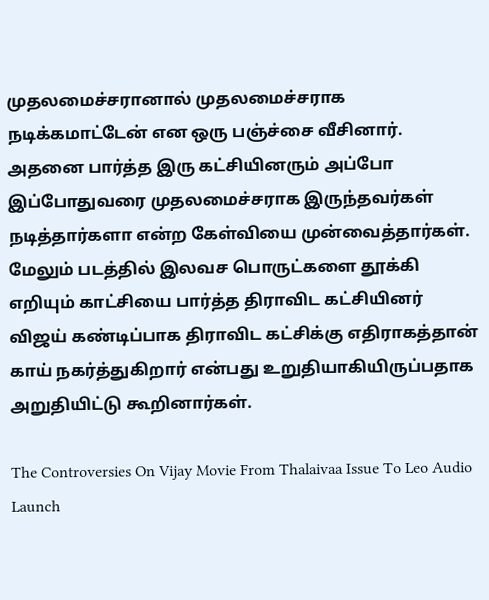முதலமைச்சரானால் முதலமைச்சராக நடிக்கமாட்டேன் என ஒரு பஞ்ச்சை வீசினார். அதனை பார்த்த இரு கட்சியினரும் அப்போ இப்போதுவரை முதலமைச்சராக இருந்தவர்கள் நடித்தார்களா என்ற கேள்வியை முன்வைத்தார்கள். மேலும் படத்தில் இலவச பொருட்களை தூக்கி எறியும் காட்சியை பார்த்த திராவிட கட்சியினர் விஜய் கண்டிப்பாக திராவிட கட்சிக்கு எதிராகத்தான் காய் நகர்த்துகிறார் என்பது உறுதியாகியிருப்பதாக அறுதியிட்டு கூறினார்கள்.

The Controversies On Vijay Movie From Thalaivaa Issue To Leo Audio Launch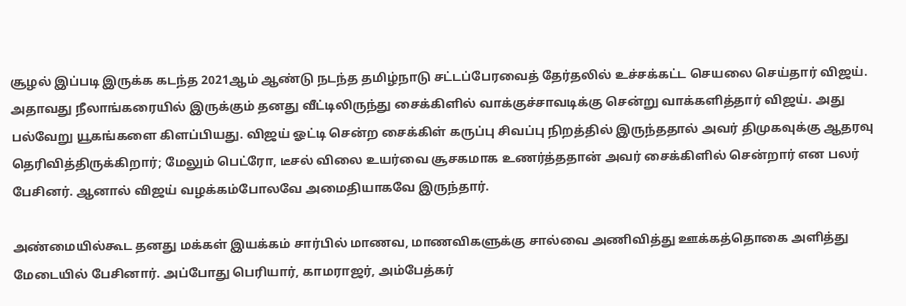சூழல் இப்படி இருக்க கடந்த 2021ஆம் ஆண்டு நடந்த தமிழ்நாடு சட்டப்பேரவைத் தேர்தலில் உச்சக்கட்ட செயலை செய்தார் விஜய். அதாவது நீலாங்கரையில் இருக்கும் தனது வீட்டிலிருந்து சைக்கிளில் வாக்குச்சாவடிக்கு சென்று வாக்களித்தார் விஜய். அது பல்வேறு யூகங்களை கிளப்பியது. விஜய் ஓட்டி சென்ற சைக்கிள் கருப்பு சிவப்பு நிறத்தில் இருந்ததால் அவர் திமுகவுக்கு ஆதரவு தெரிவித்திருக்கிறார்; மேலும் பெட்ரோ, டீசல் விலை உயர்வை சூசகமாக உணர்த்ததான் அவர் சைக்கிளில் சென்றார் என பலர் பேசினர். ஆனால் விஜய் வழக்கம்போலவே அமைதியாகவே இருந்தார்.

அண்மையில்கூட தனது மக்கள் இயக்கம் சார்பில் மாணவ, மாணவிகளுக்கு சால்வை அணிவித்து ஊக்கத்தொகை அளித்து மேடையில் பேசினார். அப்போது பெரியார், காமராஜர், அம்பேத்கர்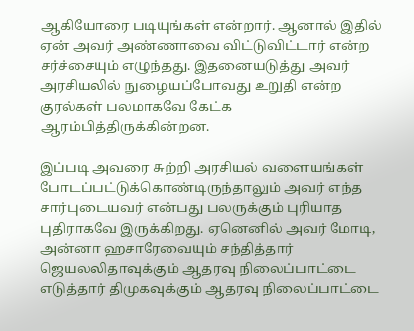ஆகியோரை படியுங்கள் என்றார். ஆனால் இதில் ஏன் அவர் அண்ணாவை விட்டுவிட்டார் என்ற சர்ச்சையும் எழுந்தது. இதனையடுத்து அவர் அரசியலில் நுழையப்போவது உறுதி என்ற குரல்கள் பலமாகவே கேட்க ஆரம்பித்திருக்கின்றன.

இப்படி அவரை சுற்றி அரசியல் வளையங்கள் போடப்பட்டுக்கொண்டிருந்தாலும் அவர் எந்த சார்புடையவர் என்பது பலருக்கும் புரியாத புதிராகவே இருக்கிறது. ஏனெனில் அவர் மோடி, அன்னா ஹசாரேவையும் சந்தித்தார் ஜெயலலிதாவுக்கும் ஆதரவு நிலைப்பாட்டை எடுத்தார் திமுகவுக்கும் ஆதரவு நிலைப்பாட்டை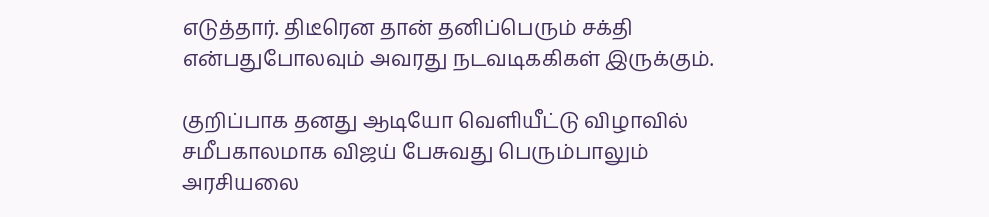எடுத்தார். திடீரென தான் தனிப்பெரும் சக்தி என்பதுபோலவும் அவரது நடவடிககிகள் இருக்கும்.

குறிப்பாக தனது ஆடியோ வெளியீட்டு விழாவில் சமீபகாலமாக விஜய் பேசுவது பெரும்பாலும் அரசியலை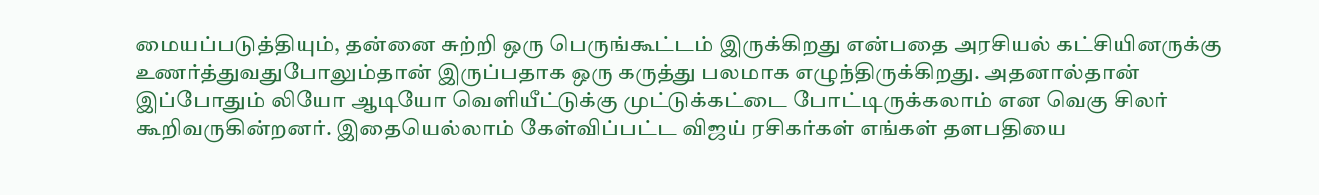மையப்படுத்தியும், தன்னை சுற்றி ஒரு பெருங்கூட்டம் இருக்கிறது என்பதை அரசியல் கட்சியினருக்கு உணர்த்துவதுபோலும்தான் இருப்பதாக ஒரு கருத்து பலமாக எழுந்திருக்கிறது. அதனால்தான் இப்போதும் லியோ ஆடியோ வெளியீட்டுக்கு முட்டுக்கட்டை போட்டிருக்கலாம் என வெகு சிலர் கூறிவருகின்றனர். இதையெல்லாம் கேள்விப்பட்ட விஜய் ரசிகர்கள் எங்கள் தளபதியை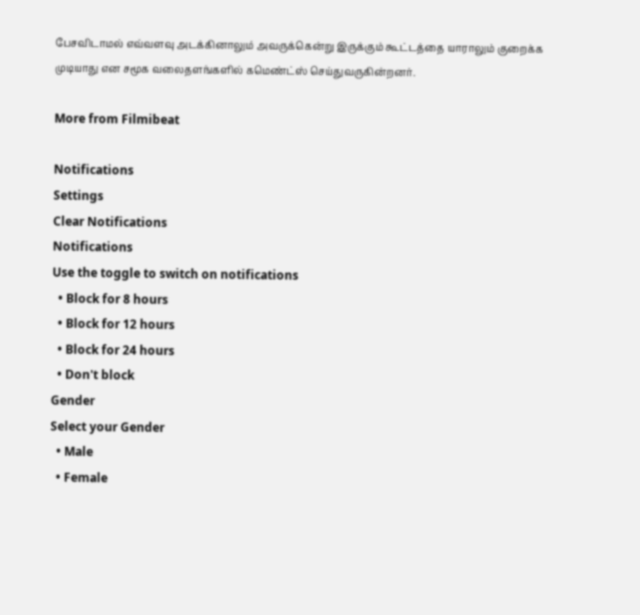பேசவிடாமல் எவ்வளவு அடக்கினாலும் அவருக்கென்று இருக்கும் கூட்டத்தை யாராலும் குறைக்க முடியாது என சமூக வலைதளங்களில் கமெண்ட்ஸ் செய்துவருகின்றனர்.

More from Filmibeat

Notifications
Settings
Clear Notifications
Notifications
Use the toggle to switch on notifications
  • Block for 8 hours
  • Block for 12 hours
  • Block for 24 hours
  • Don't block
Gender
Select your Gender
  • Male
  • Female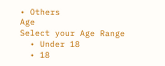• Others
Age
Select your Age Range
  • Under 18
  • 18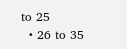to 25
  • 26 to 35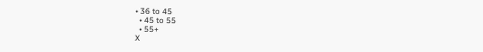• 36 to 45
  • 45 to 55
  • 55+
X